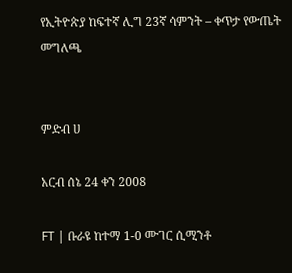የኢትዮጵያ ከፍተኛ ሊግ 23ኛ ሳምንት – ቀጥታ የውጤት መግለጫ


ምድብ ሀ

አርብ ሰኔ 24 ቀን 2008

FT | ቡራዩ ከተማ 1-0 ሙገር ሲሚንቶ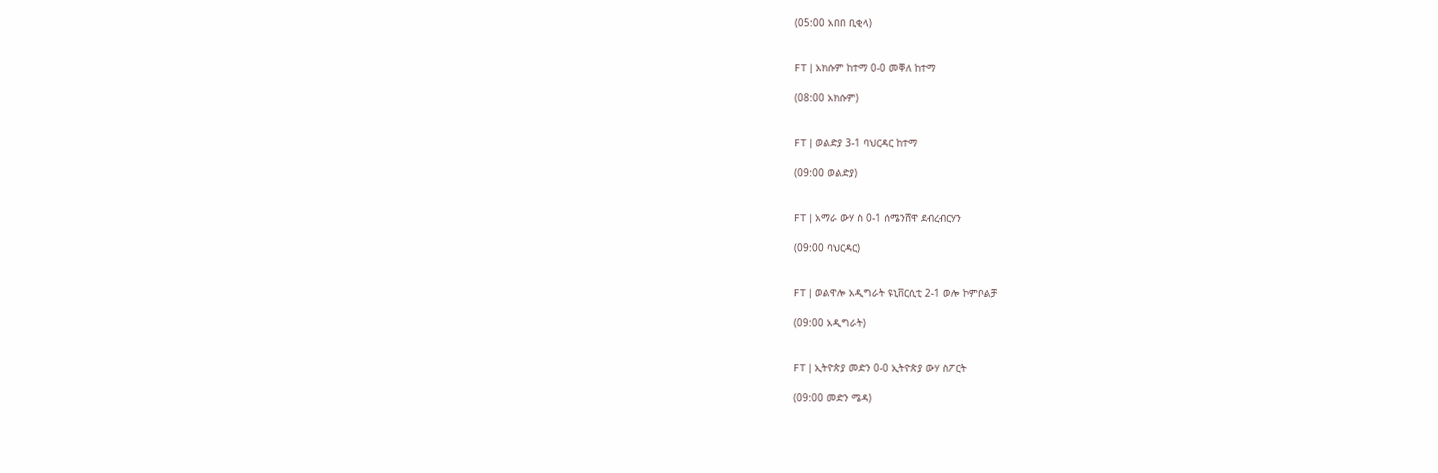(05:00 አበበ ቢቂላ)


FT | አክሱም ከተማ 0-0 መቐለ ከተማ

(08:00 አክሱም)


FT | ወልድያ 3-1 ባህርዳር ከተማ

(09:00 ወልድያ)


FT | አማራ ውሃ ስ 0-1 ሰሜንሸዋ ደብረብርሃን

(09:00 ባህርዳር)


FT | ወልዋሎ አዲግራት ዩኒቨርሲቲ 2-1 ወሎ ኮምቦልቻ

(09:00 አዲግራት)


FT | ኢትዮጵያ መድን 0-0 ኢትዮጵያ ውሃ ስፖርት

(09:00 መድን ሜዳ)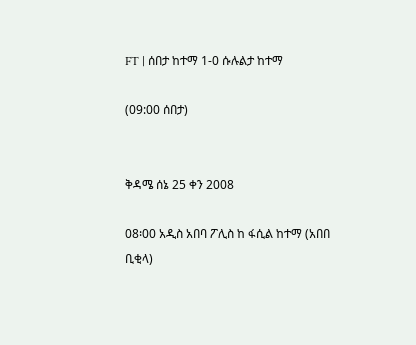FT | ሰበታ ከተማ 1-0 ሱሉልታ ከተማ

(09:00 ሰበታ)


ቅዳሜ ሰኔ 25 ቀን 2008

08፡00 አዲስ አበባ ፖሊስ ከ ፋሲል ከተማ (አበበ ቢቂላ)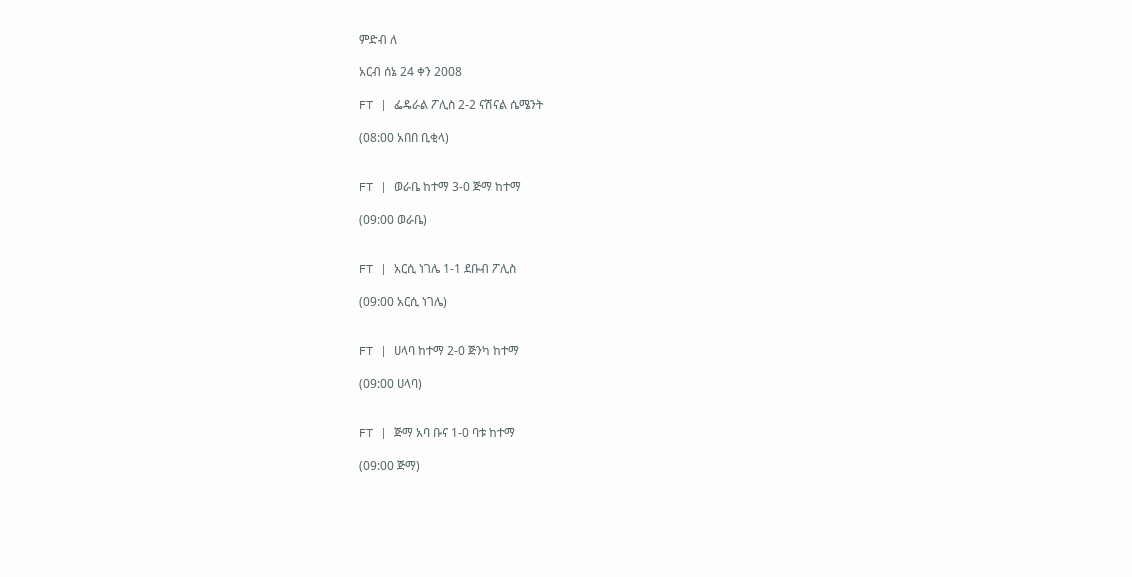ምድብ ለ

አርብ ሰኔ 24 ቀን 2008

FT | ፌዴራል ፖሊስ 2-2 ናሽናል ሴሜንት

(08:00 አበበ ቢቂላ)


FT | ወራቤ ከተማ 3-0 ጅማ ከተማ

(09:00 ወራቤ)


FT | አርሲ ነገሌ 1-1 ደቡብ ፖሊስ

(09:00 አርሲ ነገሌ)


FT | ሀላባ ከተማ 2-0 ጅንካ ከተማ

(09:00 ሀላባ)


FT | ጅማ አባ ቡና 1-0 ባቱ ከተማ

(09:00 ጅማ)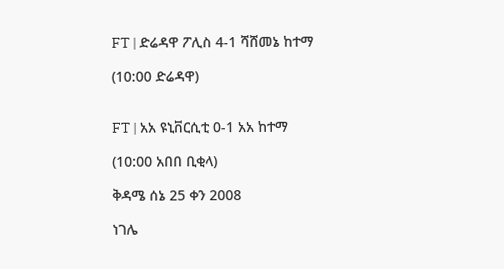FT | ድሬዳዋ ፖሊስ 4-1 ሻሸመኔ ከተማ

(10:00 ድሬዳዋ)


FT | አአ ዩኒቨርሲቲ 0-1 አአ ከተማ

(10:00 አበበ ቢቂላ)

ቅዳሜ ሰኔ 25 ቀን 2008

ነገሌ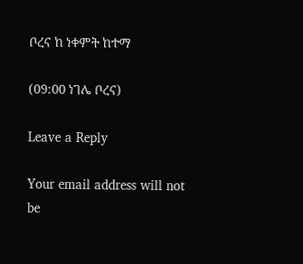ቦረና ከ ነቀምት ከተማ

(09:00 ነገሌ ቦረና)

Leave a Reply

Your email address will not be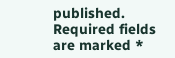published. Required fields are marked *